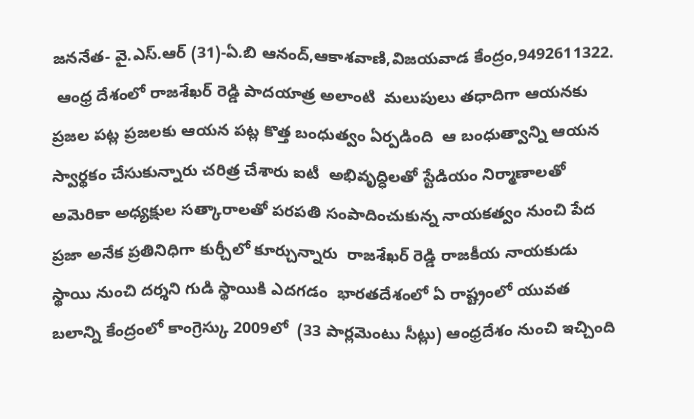జననేత- వై.ఎస్.ఆర్ (31)-ఏ.బి ఆనంద్,ఆకాశవాణి,విజయవాడ కేంద్రం,9492611322.
 ఆంధ్ర దేశంలో రాజశేఖర్ రెడ్డి పాదయాత్ర అలాంటి  మలుపులు తధాదిగా ఆయనకు ప్రజల పట్ల ప్రజలకు ఆయన పట్ల కొత్త బంధుత్వం ఏర్పడింది  ఆ బంధుత్వాన్ని ఆయన స్వార్థకం చేసుకున్నారు చరిత్ర చేశారు ఐటీ  అభివృద్ధిలతో స్టేడియం నిర్మాణాలతో అమెరికా అధ్యక్షుల సత్కారాలతో పరపతి సంపాదించుకున్న నాయకత్వం నుంచి పేద  ప్రజా అనేక ప్రతినిధిగా కుర్చీలో కూర్చున్నారు  రాజశేఖర్ రెడ్డి రాజకీయ నాయకుడు స్థాయి నుంచి దర్శని గుడి స్థాయికి ఎదగడం  భారతదేశంలో ఏ రాష్ట్రంలో యువత బలాన్ని కేంద్రంలో కాంగ్రెస్కు 2009లో  (33 పార్లమెంటు సీట్లు) ఆంధ్రదేశం నుంచి ఇచ్చింది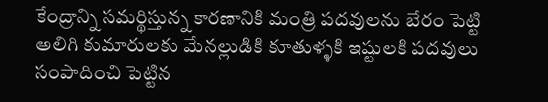కేంద్రాన్ని సమర్థిస్తున్న కారణానికి మంత్రి పదవులను బేరం పెట్టి  అలిగి కుమారులకు మేనల్లుడికి కూతుళ్ళకి ఇష్టులకి పదవులు సంపాదించి పెట్టిన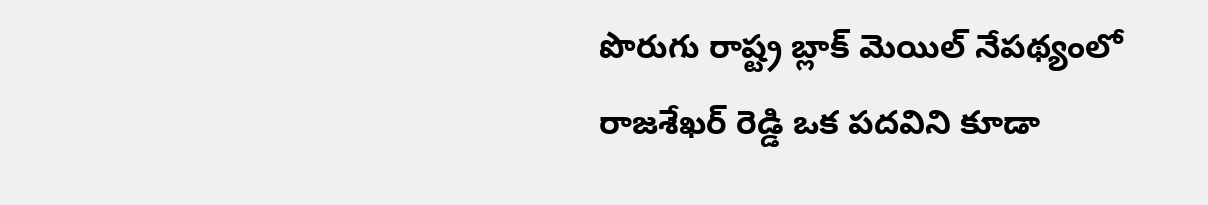పొరుగు రాష్ట్ర బ్లాక్ మెయిల్ నేపథ్యంలో రాజశేఖర్ రెడ్డి ఒక పదవిని కూడా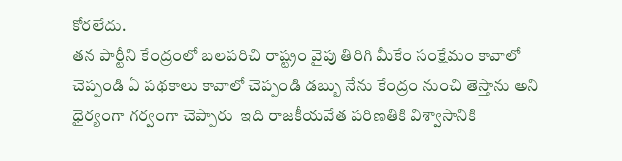కోరలేదు.
తన పార్టీని కేంద్రంలో బలపరిచి రాష్ట్రం వైపు తిరిగి మీకేం సంక్షేమం కావాలో చెప్పండి ఏ పథకాలు కావాలో చెప్పండి డబ్బు నేను కేంద్రం నుంచి తెస్తాను అని ధైర్యంగా గర్వంగా చెప్పారు  ఇది రాజకీయవేత పరిణతికి విశ్వాసానికి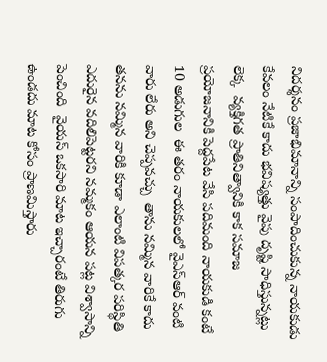నిదర్శనం ప్రజాభిమానాన్ని సంపాదించుకున్న నాయకుడు కేవలం నేటికే కాదు భవిష్యత్తు వైపు దృష్టి సాధిస్తున్నట్లు లెక్క  వ్యక్తిగత ప్రాతినిత్వానికి కాక సమాజ ప్రయోజనానికి పెద్దపేట వేసి పదిమంది నాయకుడి కంటే 10 అడుగుల  ఈ తరం నాయకులలో వైఎస్ఆర్ వంటి వారు లేరు అని చెప్పవచ్చు  తాను నమ్మిన వారికే కాదు తనను నమ్మిన వారికి కూడా ఎలాంటి విపత్కర పరిస్థితి ఎదురైన వదిలిపెట్టరని నమ్మకం ఆయన పట్ల విశ్వాసాన్ని పెంచింది  వైయస్ ఒకసారి మాట ఇచ్చారంటే తిరుగు ఉండదు మాట కోసం ప్రాణమిస్తారు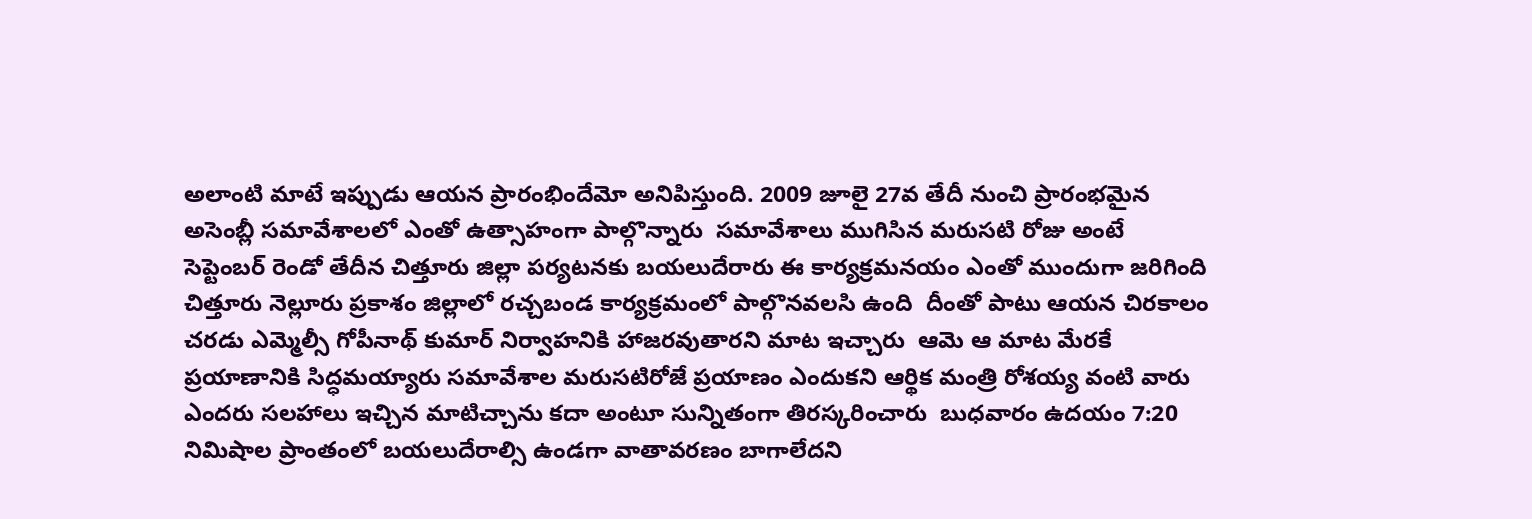అలాంటి మాటే ఇప్పుడు ఆయన ప్రారంభిందేమో అనిపిస్తుంది. 2009 జూలై 27వ తేదీ నుంచి ప్రారంభమైన అసెంబ్లీ సమావేశాలలో ఎంతో ఉత్సాహంగా పాల్గొన్నారు  సమావేశాలు ముగిసిన మరుసటి రోజు అంటే సెప్టెంబర్ రెండో తేదీన చిత్తూరు జిల్లా పర్యటనకు బయలుదేరారు ఈ కార్యక్రమనయం ఎంతో ముందుగా జరిగింది చిత్తూరు నెల్లూరు ప్రకాశం జిల్లాలో రచ్చబండ కార్యక్రమంలో పాల్గొనవలసి ఉంది  దీంతో పాటు ఆయన చిరకాలం చరడు ఎమ్మెల్సీ గోపీనాథ్ కుమార్ నిర్వాహనికి హాజరవుతారని మాట ఇచ్చారు  ఆమె ఆ మాట మేరకే  ప్రయాణానికి సిద్ధమయ్యారు సమావేశాల మరుసటిరోజే ప్రయాణం ఎందుకని ఆర్థిక మంత్రి రోశయ్య వంటి వారు ఎందరు సలహాలు ఇచ్చిన మాటిచ్చాను కదా అంటూ సున్నితంగా తిరస్కరించారు  బుధవారం ఉదయం 7:20 నిమిషాల ప్రాంతంలో బయలుదేరాల్సి ఉండగా వాతావరణం బాగాలేదని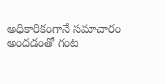అధికారికంగానే సమాచారం అందడంతో గంట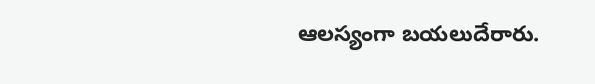ఆలస్యంగా బయలుదేరారు.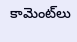కామెంట్‌లు